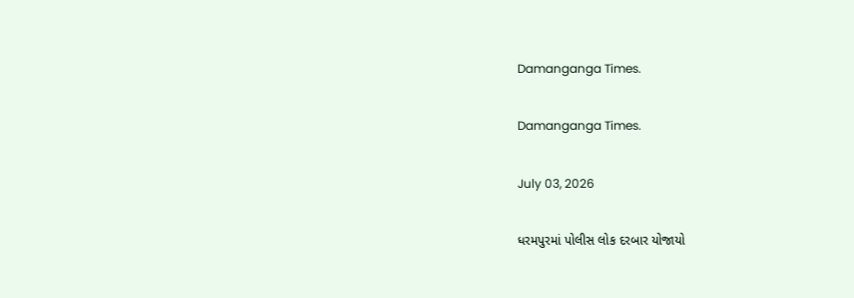Damanganga Times.

Damanganga Times.

July 03, 2026

ધરમપુરમાં પોલીસ લોક દરબાર યોજાયો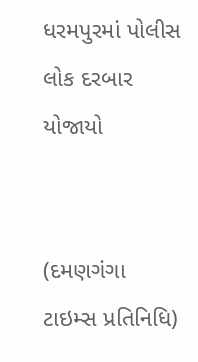ધરમપુરમાં પોલીસ લોક દરબાર યોજાયો


(દમણગંગા ટાઇમ્સ પ્રતિનિધિ)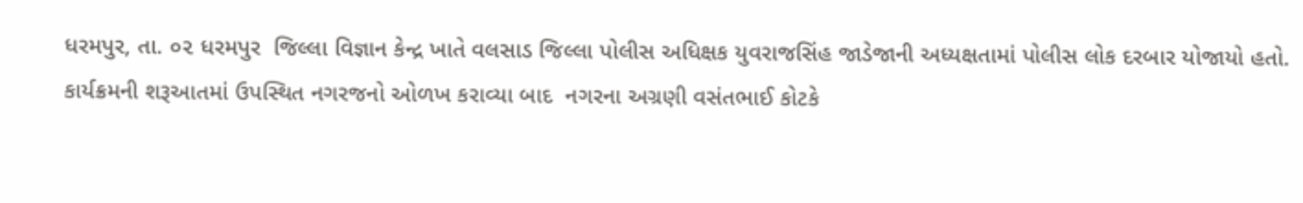ધરમપુર, તા. ૦૨ ધરમપુર  જિલ્લા વિજ્ઞાન કેન્દ્ર ખાતે વલસાડ જિલ્લા પોલીસ અધિક્ષક યુવરાજસિંહ જાડેજાની અધ્યક્ષતામાં પોલીસ લોક દરબાર યોજાયો હતો. કાર્યક્રમની શરૂઆતમાં ઉપસ્થિત નગરજનો ઓળખ કરાવ્યા બાદ  નગરના અગ્રણી વસંતભાઈ કોટકે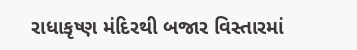રાધાકૃષ્ણ મંદિરથી બજાર વિસ્તારમાં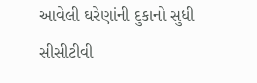આવેલી ઘરેણાંની દુકાનો સુધી સીસીટીવી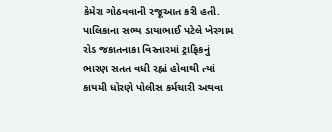કેમેરા ગોઠવવાની રજૂઆત કરી હતી.
પાલિકાના સભ્ય ડાયાભાઈ પટેલે ખેરગામ રોડ જકાતનાકા વિસ્તારમાં ટ્રાફિકનું ભારણ સતત વધી રહ્નાં હોવાથી ત્યાં કાયમી ધોરણે પોલીસ કર્મચારી અથવા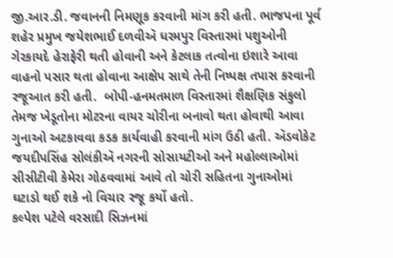જી.આર.ડી. જવાનની નિમણૂક કરવાની માંગ કરી હતી. ભાજપના પૂર્વ શહેર પ્રમુખ જયેશભાઈ દળવીઍ ધરમપુર વિસ્તારમાં પશુઓની ગેરકાયદે હેરાફેરી થતી હોવાની અને કેટલાક તત્વોના ઇશારે આવા વાહનો પસાર થતા હોવાના આક્ષેપ સાથે તેની નિષ્પક્ષ તપાસ કરવાની રજૂઆત કરી હતી.  બોપી-હનમતમાળ વિસ્તારમાં શૈક્ષણિક સંકુલો તેમજ ખેડૂતોના મોટરના વાયર ચોરીના બનાવો થતા હોવાથી આવા ગુનાઓ અટકાવવા કડક કાર્યવાહી કરવાની માંગ ઉઠી હતી. ઍડવોકેટ જયદીપસિંહ સોલંકીઍ નગરની સોસાયટીઓ અને મહોલ્લાઓમાં સીસીટીવી કેમેરા ગોઠવવામાં આવે તો ચોરી સહિતના ગુનાઓમાં ઘટાડો થઈ શકે નો વિચાર રજૂ કર્યો હતો.
કલ્પેશ પટેલે વરસાદી સિઝનમાં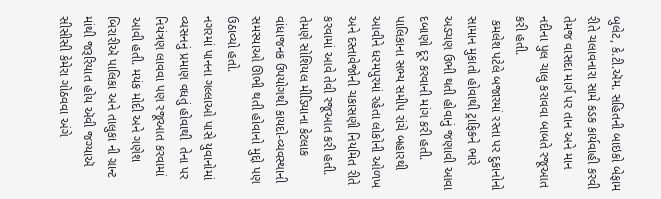બુલેટ, કે.ટી.ઍમ. સહિતની બાઇકો બેફામ રીતે ચલાવનારા સામે કડક કાર્યવાહી કરવી   તેમજ વાસદા માર્ગ પર તાન અને માન નદીના પુલ ચાલુ કરાવવા બાબતે રજૂઆત કરી હતી.
 કમલેશ પટેલે બજારમાં રસ્તા પર દુકાનોનો સામાન મુકાતો હોવાથી ટ્રાફિકને ભારે અડચણ ઉભી થતી હોવાનું જણાવી આવા દબાણો દૂર કરવાની માંગ કરી હતી.
પાલિકાના સભ્ય સમીપ રાંચે બહારથી આવીને ધરમપુરમાં રહેતા લોકોની ઓળખ અને દસ્તાવેજોની ચકાસણી નિયમિત રીતે કરવામાં આવે તેવી રજૂઆત કરી હતી. તેમણે સોશિયલ મીડિયાના કેટલાક વાંધાજનક ઉપયોગથી કાયદો-વ્યવસ્થાની સમસ્યાઓ ઊભી થતી હોવાનો મુદ્દો પણ ઉઠાવ્યો હતો.
નગરમાં પાનના ગલ્લાઓ પાસે યુવાનોમાં વ્યસનનું પ્રમાણ વધતું હોવાથી  તેના પર નિયંત્રણ લાવવા પણ રજૂઆત કરવામાં આવી હતી. મયંક મોદી અને ગણેશ બિરારીઍ પાલિકા અને તાલુકા ની ગ્રાન્ટ માંથી જરૂરિયાત હોય ઍવી જગ્યાઍ સીસીસી કેમેરા ગોઠવવા અંગે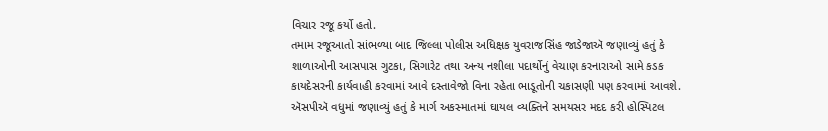વિચાર રજૂ કર્યો હતો.
તમામ રજૂઆતો સાંભળ્યા બાદ જિલ્લા પોલીસ અધિક્ષક યુવરાજસિંહ જાડેજાઍ જણાવ્યું હતું કે શાળાઓની આસપાસ ગુટકા, સિગારેટ તથા અન્ય નશીલા પદાર્થોનું વેચાણ કરનારાઓ સામે કડક કાયદેસરની કાર્યવાહી કરવામાં આવે દસ્તાવેજો વિના રહેતા ભાડૂતોની ચકાસણી પણ કરવામાં આવશે.
ઍસપીઍ વધુમાં જણાવ્યું હતું કે માર્ગ અકસ્માતમાં ઘાયલ વ્યક્તિને સમયસર મદદ કરી હોસ્પિટલ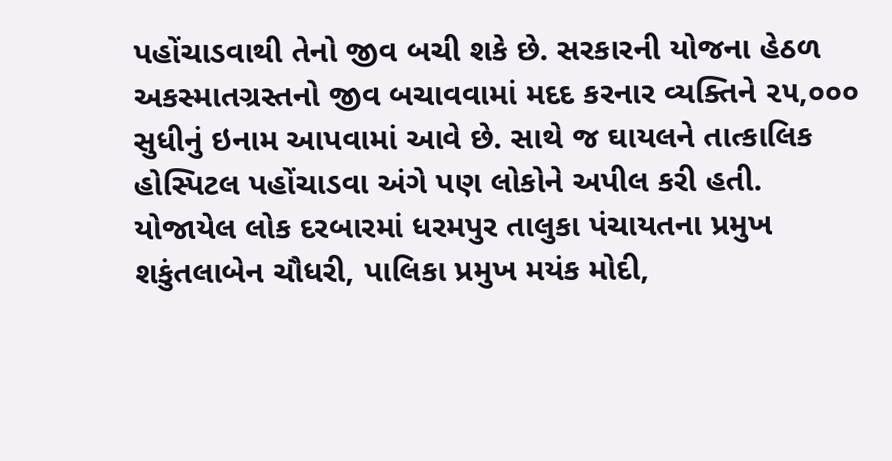પહોંચાડવાથી તેનો જીવ બચી શકે છે. સરકારની યોજના હેઠળ અકસ્માતગ્રસ્તનો જીવ બચાવવામાં મદદ કરનાર વ્યક્તિને ૨૫,૦૦૦ સુધીનું ઇનામ આપવામાં આવે છે. સાથે જ ઘાયલને તાત્કાલિક હોસ્પિટલ પહોંચાડવા અંગે પણ લોકોને અપીલ કરી હતી.
યોજાયેલ લોક દરબારમાં ધરમપુર તાલુકા પંચાયતના પ્રમુખ શકુંતલાબેન ચૌધરી, પાલિકા પ્રમુખ મયંક મોદી,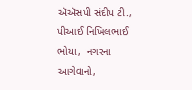ઍઍસપી સંદીપ ટી., પીઆઈ નિખિલભાઈ ભોયા,  નગરના આગેવાનો,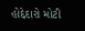હોદ્દેદારો મોટી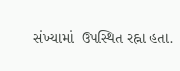સંખ્યામાં  ઉપસ્થિત રહ્ના હતા.